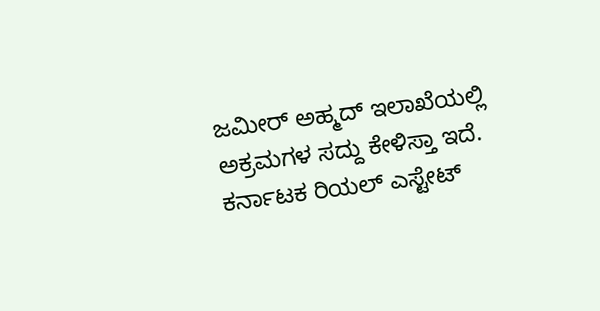ಜಮೀರ್ ಅಹ್ಮದ್ ಇಲಾಖೆಯಲ್ಲಿ ಅಕ್ರಮಗಳ ಸದ್ದು ಕೇಳಿಸ್ತಾ ಇದೆ. ಕರ್ನಾಟಕ ರಿಯಲ್ ಎಸ್ಟೇಟ್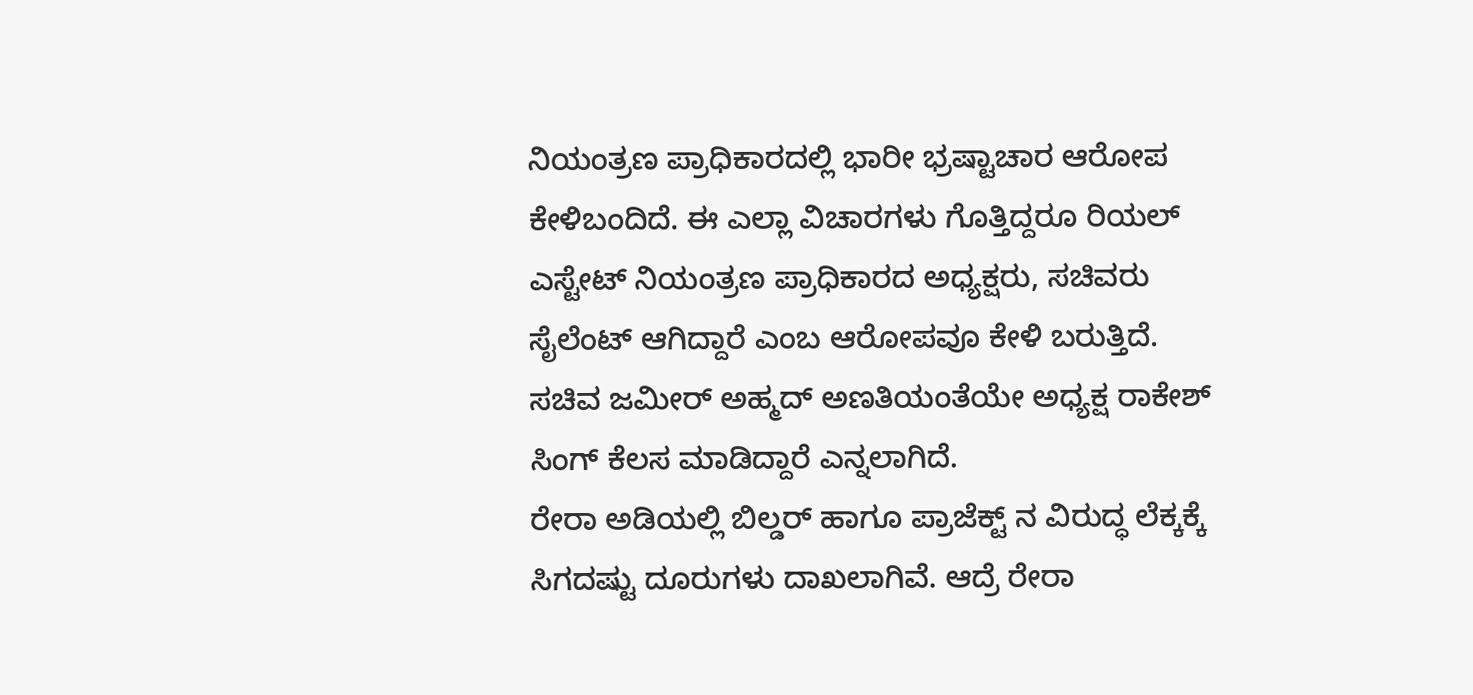ನಿಯಂತ್ರಣ ಪ್ರಾಧಿಕಾರದಲ್ಲಿ ಭಾರೀ ಭ್ರಷ್ಟಾಚಾರ ಆರೋಪ ಕೇಳಿಬಂದಿದೆ. ಈ ಎಲ್ಲಾ ವಿಚಾರಗಳು ಗೊತ್ತಿದ್ದರೂ ರಿಯಲ್ ಎಸ್ಟೇಟ್ ನಿಯಂತ್ರಣ ಪ್ರಾಧಿಕಾರದ ಅಧ್ಯಕ್ಷರು, ಸಚಿವರು ಸೈಲೆಂಟ್ ಆಗಿದ್ದಾರೆ ಎಂಬ ಆರೋಪವೂ ಕೇಳಿ ಬರುತ್ತಿದೆ. ಸಚಿವ ಜಮೀರ್ ಅಹ್ಮದ್ ಅಣತಿಯಂತೆಯೇ ಅಧ್ಯಕ್ಷ ರಾಕೇಶ್ ಸಿಂಗ್ ಕೆಲಸ ಮಾಡಿದ್ದಾರೆ ಎನ್ನಲಾಗಿದೆ.
ರೇರಾ ಅಡಿಯಲ್ಲಿ ಬಿಲ್ಡರ್ ಹಾಗೂ ಪ್ರಾಜೆಕ್ಟ್ ನ ವಿರುದ್ಧ ಲೆಕ್ಕಕ್ಕೆ ಸಿಗದಷ್ಟು ದೂರುಗಳು ದಾಖಲಾಗಿವೆ. ಆದ್ರೆ ರೇರಾ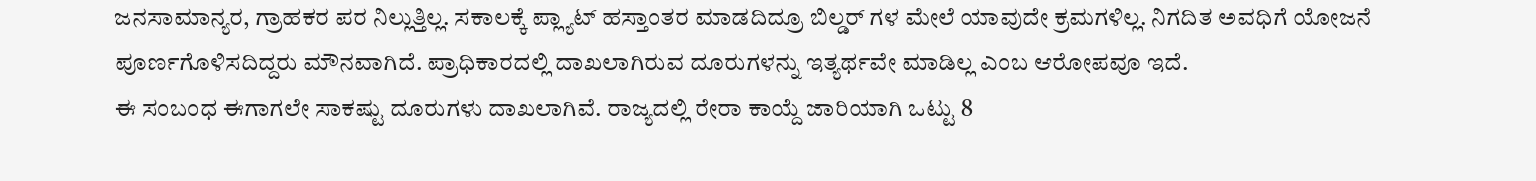ಜನಸಾಮಾನ್ಯರ, ಗ್ರಾಹಕರ ಪರ ನಿಲ್ಲುತ್ತಿಲ್ಲ. ಸಕಾಲಕ್ಕೆ ಪ್ಲ್ಯಾಟ್ ಹಸ್ತಾಂತರ ಮಾಡದಿದ್ರೂ ಬಿಲ್ಡರ್ ಗಳ ಮೇಲೆ ಯಾವುದೇ ಕ್ರಮಗಳಿಲ್ಲ. ನಿಗದಿತ ಅವಧಿಗೆ ಯೋಜನೆ ಪೂರ್ಣಗೊಳಿಸದಿದ್ದರು ಮೌನವಾಗಿದೆ. ಪ್ರಾಧಿಕಾರದಲ್ಲಿ ದಾಖಲಾಗಿರುವ ದೂರುಗಳನ್ನು ಇತ್ಯರ್ಥವೇ ಮಾಡಿಲ್ಲ ಎಂಬ ಆರೋಪವೂ ಇದೆ.
ಈ ಸಂಬಂಧ ಈಗಾಗಲೇ ಸಾಕಷ್ಟು ದೂರುಗಳು ದಾಖಲಾಗಿವೆ. ರಾಜ್ಯದಲ್ಲಿ ರೇರಾ ಕಾಯ್ದೆ ಜಾರಿಯಾಗಿ ಒಟ್ಟು 8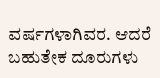ವರ್ಷಗಳಾಗಿವರ. ಆದರೆ ಬಹುತೇಕ ದೂರುಗಳು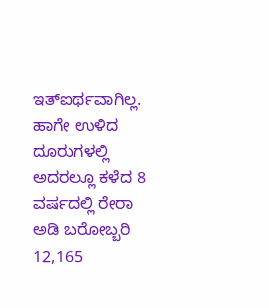ಇತ್ಐರ್ಥವಾಗಿಲ್ಲ. ಹಾಗೇ ಉಳಿದ ದೂರುಗಳಲ್ಲಿ ಅದರಲ್ಲೂ ಕಳೆದ 8 ವರ್ಷದಲ್ಲಿ ರೇರಾ ಅಡಿ ಬರೋಬ್ಬರಿ 12,165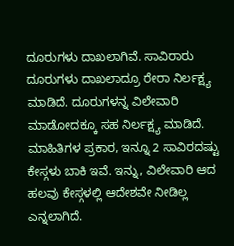ದೂರುಗಳು ದಾಖಲಾಗಿವೆ. ಸಾವಿರಾರು ದೂರುಗಳು ದಾಖಲಾದ್ರೂ ರೇರಾ ನಿರ್ಲಕ್ಷ್ಯ ಮಾಡಿದೆ. ದೂರುಗಳನ್ನ ವಿಲೇವಾರಿ ಮಾಡೋದಕ್ಕೂ ಸಹ ನಿರ್ಲಕ್ಷ್ಯ ಮಾಡಿದೆ. ಮಾಹಿತಿಗಳ ಪ್ರಕಾರ, ಇನ್ನೂ 2 ಸಾವಿರದಷ್ಟು ಕೇಸ್ಗಳು ಬಾಕಿ ಇವೆ. ಇನ್ನು, ವಿಲೇವಾರಿ ಆದ ಹಲವು ಕೇಸ್ಗಳಲ್ಲಿ ಆದೇಶವೇ ನೀಡಿಲ್ಲ ಎನ್ನಲಾಗಿದೆ.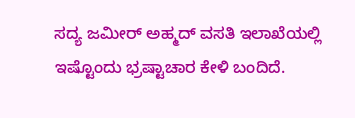ಸದ್ಯ ಜಮೀರ್ ಅಹ್ಮದ್ ವಸತಿ ಇಲಾಖೆಯಲ್ಲಿ ಇಷ್ಟೊಂದು ಭ್ರಷ್ಟಾಚಾರ ಕೇಳಿ ಬಂದಿದೆ.